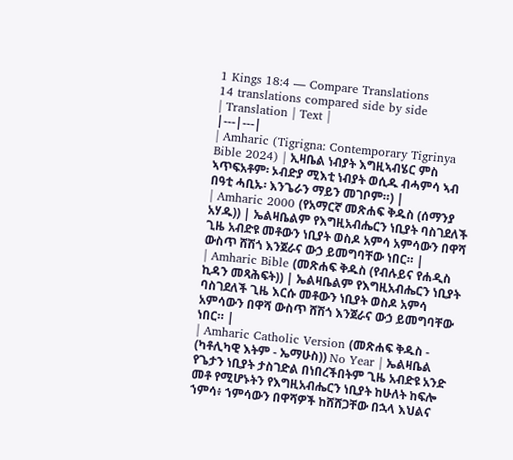1 Kings 18:4 — Compare Translations
14 translations compared side by side
| Translation | Text |
|---|---|
| Amharic (Tigrigna: Contemporary Tigrinya Bible 2024) | ኢዛቤል ነብያት እግዚኣብሄር ምስ ኣጥፍአቶም፡ ኦብድያ ሚእቲ ነብያት ወሲዱ ብሓምሳ ኣብ በዓቲ ሓቢኡ፡ እንጌራን ማይን መገቦም።) |
| Amharic 2000 (የአማርኛ መጽሐፍ ቅዱስ (ሰማንያ አሃዱ)) | ኤልዛቤልም የእግዚአብሔርን ነቢያት ባስገደለች ጊዜ አብድዩ መቶውን ነቢያት ወስዶ አምሳ አምሳውን በዋሻ ውስጥ ሸሽጎ እንጀራና ውኃ ይመግባቸው ነበር። |
| Amharic Bible (መጽሐፍ ቅዱስ (የብሉይና የሐዲስ ኪዳን መጻሕፍት)) | ኤልዛቤልም የእግዚአብሔርን ነቢያት ባስገደለች ጊዜ እርሱ መቶውን ነቢያት ወስዶ አምሳ አምሳውን በዋሻ ውስጥ ሸሽጎ እንጀራና ውኃ ይመግባቸው ነበር። |
| Amharic Catholic Version (መጽሐፍ ቅዱስ - (ካቶሊካዊ እትም - ኤማሁስ)) No Year | ኤልዛቤል የጌታን ነቢያት ታስገድል በነበረችበትም ጊዜ አብድዩ አንድ መቶ የሚሆኑትን የእግዚአብሔርን ነቢያት ከሁለት ከፍሎ ኀምሳ፥ ኀምሳውን በዋሻዎች ከሸሸጋቸው በኋላ እህልና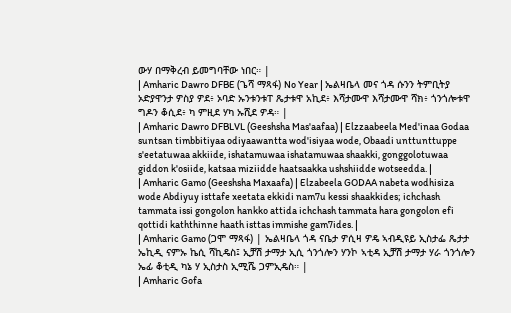ውሃ በማቅረብ ይመግባቸው ነበር። |
| Amharic Dawro DFBE (ጌሻ ማጻፋ) No Year | ኤልዛቤላ መና ጎዳ ሱንን ትምቢትያ ኦድያዋንታ ዎስያ ዎደ፥ ኦባድ ኡንቱንቱፐ ጼታቱዋ አኪደ፥ እሻታሙዋ እሻታሙዋ ሻክ፥ ጎንጎሎቱዋ ግዶን ቆሲደ፥ ካ ምዚደ ሃካ ኡሺደ ዎዳ። |
| Amharic Dawro DFBLVL (Geeshsha Mas'aafaa) | Elzzaabeela Med'inaa Godaa suntsan timbbitiyaa odiyaawantta wod'isiyaa wode, Obaadi unttunttuppe s'eetatuwaa akkiide, ishatamuwaa ishatamuwaa shaakki, gonggolotuwaa giddon k'osiide, katsaa miziidde haatsaakka ushshiidde wotseedda. |
| Amharic Gamo (Geeshsha Maxaafa) | Elzabeela GODAA nabeta wodhisiza wode Abdiyuy isttafe xeetata ekkidi nam7u kessi shaakkides; ichchash tammata issi gongolon hankko attida ichchash tammata hara gongolon efi qottidi kaththinne haath isttas immishe gam7ides. |
| Amharic Gamo (ጋሞ ማጻፋ) | ኤልዛቤላ ጎዳ ናቤታ ዎሲዛ ዎዴ ኣብዲዩይ ኢስታፌ ጼታታ ኤኪዲ ናምኡ ኬሲ ሻኪዴስ፤ ኢቻሽ ታማታ ኢሲ ጎንጎሎን ሃንኮ ኣቲዳ ኢቻሽ ታማታ ሃራ ጎንጎሎን ኤፊ ቆቲዲ ካኔ ሃ ኢስታስ ኢሚሼ ጋምኢዴስ። |
| Amharic Gofa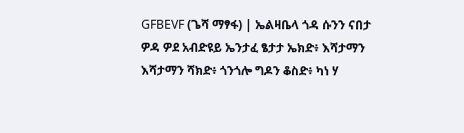GFBEVF (ጌሻ ማፃፋ) | ኤልዛቤላ ጎዳ ሱንን ናበታ ዎዳ ዎደ አብድዩይ ኤንታፈ ፄታታ ኤክድ፥ እሻታማን እሻታማን ሻክድ፥ ጎንጎሎ ግዶን ቆስድ፥ ካነ ሃ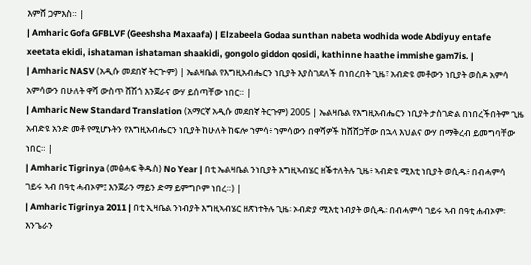እምሸ ጋምእስ። |
| Amharic Gofa GFBLVF (Geeshsha Maxaafa) | Elzabeela Godaa sunthan nabeta wodhida wode Abdiyuy entafe xeetata ekidi, ishataman ishataman shaakidi, gongolo giddon qosidi, kathinne haathe immishe gam7is. |
| Amharic NASV (አዲሱ መደበኛ ትርጒም) | ኤልዛቤል የእግዚአብሔርን ነቢያት እያስገደለች በነበረበት ጊዜ፣ አብድዩ መቶውን ነቢያት ወስዶ አምሳ አምሳውን በሁለት ዋሻ ውስጥ ሸሽጎ እንጀራና ውሃ ይሰጣቸው ነበር። |
| Amharic New Standard Translation (አማርኛ አዲሱ መደበኛ ትርጉም) 2005 | ኤልዛቤል የእግዚአብሔርን ነቢያት ታስገድል በነበረችበትም ጊዜ አብድዩ አንድ መቶ የሚሆኑትን የእግዚአብሔርን ነቢያት ከሁለት ከፍሎ ኀምሳ፥ ኀምሳውን በዋሻዎች ከሸሸጋቸው በኋላ እህልና ውሃ በማቅረብ ይመግባቸው ነበር። |
| Amharic Tigrinya (መፅሓፍ ቅዱስ) No Year | በቲ ኤልዛቤል ንነቢያት እግዚኣብሄር ዘቕተለትሉ ጊዜ፥ ኣብድዩ ሚእቲ ነቢያት ወሲዱ፥ በብሓምሳ ገይሩ ኣብ በዓቲ ሓብኦም፤ እንጀራን ማይን ድማ ይምግቦም ነበረ።) |
| Amharic Tigrinya 2011 | በቲ ኢዛቤል ንነብያት እግዚኣብሄር ዘጽነተትሉ ጊዜ፡ ኦብድያ ሚእቲ ነብያት ወሲዱ፡ በብሓምሳ ገይሩ ኣብ በዓቲ ሐብኦም፡ እንጌራን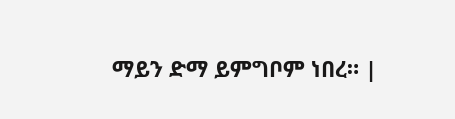ማይን ድማ ይምግቦም ነበረ። |